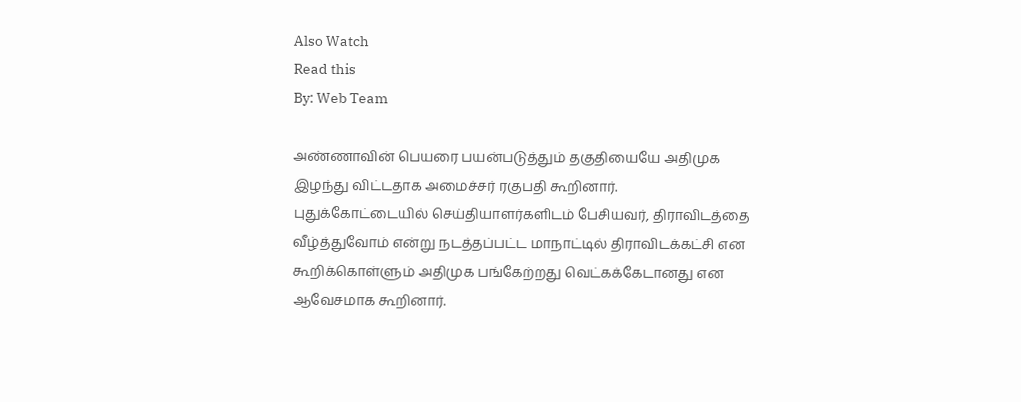Also Watch
Read this
By: Web Team

அண்ணாவின் பெயரை பயன்படுத்தும் தகுதியையே அதிமுக இழந்து விட்டதாக அமைச்சர் ரகுபதி கூறினார்.
புதுக்கோட்டையில் செய்தியாளர்களிடம் பேசியவர், திராவிடத்தை வீழ்த்துவோம் என்று நடத்தப்பட்ட மாநாட்டில் திராவிடக்கட்சி என கூறிக்கொள்ளும் அதிமுக பங்கேற்றது வெட்கக்கேடானது என ஆவேசமாக கூறினார்.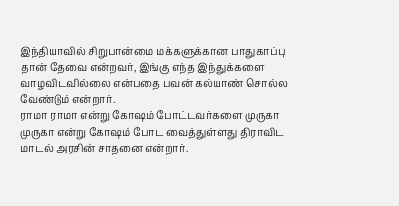இந்தியாவில் சிறுபான்மை மக்களுக்கான பாதுகாப்பு தான் தேவை என்றவர், இங்கு எந்த இந்துக்களை வாழவிடவில்லை என்பதை பவன் கல்யாண் சொல்ல வேண்டும் என்றார்.
ராமா ராமா என்று கோஷம் போட்டவர்களை முருகா முருகா என்று கோஷம் போட வைத்துள்ளது திராவிட மாடல் அரசின் சாதனை என்றார்.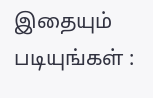இதையும் படியுங்கள் :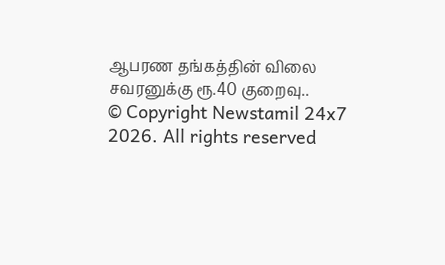ஆபரண தங்கத்தின் விலை சவரனுக்கு ரூ.40 குறைவு..
© Copyright Newstamil 24x7 2026. All rights reserved